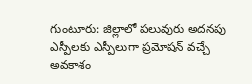గుంటూరు: జిల్లాలో పలువురు అదనపు ఎస్పీలకు ఎస్పీలుగా ప్రమోషన్ వచ్చే అవకాశం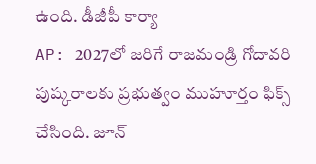ఉంది. డీజీపీ కార్యా
AP: 2027లో జరిగే రాజమండ్రి గోదావరి పుష్కరాలకు ప్రభుత్వం ముహూర్తం ఫిక్స్ చేసింది. జూన్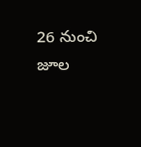26 నుంచి జూల